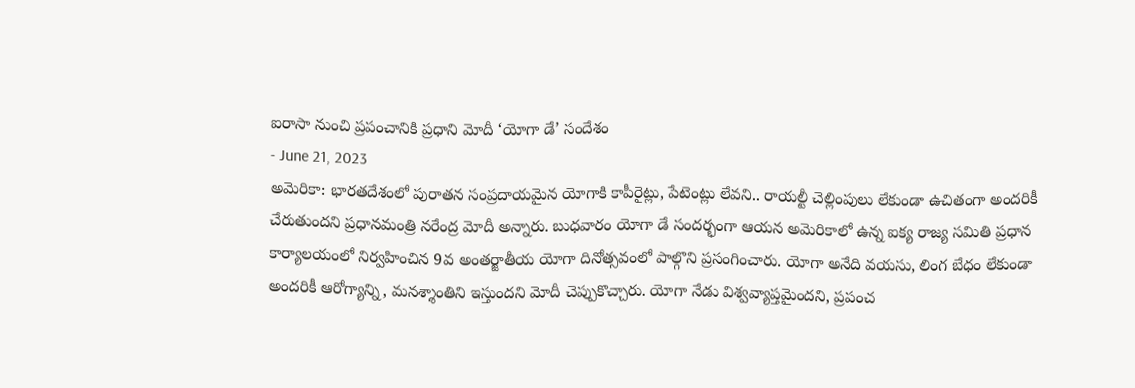ఐరాసా నుంచి ప్రపంచానికి ప్రధాని మోదీ ‘యోగా డే’ సందేశం
- June 21, 2023
అమెరికా: భారతదేశంలో పురాతన సంప్రదాయమైన యోగాకి కాపీరైట్లు, పేటెంట్లు లేవని.. రాయల్టీ చెల్లింపులు లేకుండా ఉచితంగా అందరికీ చేరుతుందని ప్రధానమంత్రి నరేంద్ర మోదీ అన్నారు. బుధవారం యోగా డే సందర్భంగా ఆయన అమెరికాలో ఉన్న ఐక్య రాజ్య సమితి ప్రధాన కార్యాలయంలో నిర్వహించిన 9వ అంతర్జాతీయ యోగా దినోత్సవంలో పాల్గొని ప్రసంగించారు. యోగా అనేది వయసు, లింగ బేధం లేకుండా అందరికీ ఆరోగ్యాన్ని, మనశ్శాంతిని ఇస్తుందని మోదీ చెప్పుకొచ్చారు. యోగా నేడు విశ్వవ్యాప్తమైందని, ప్రపంచ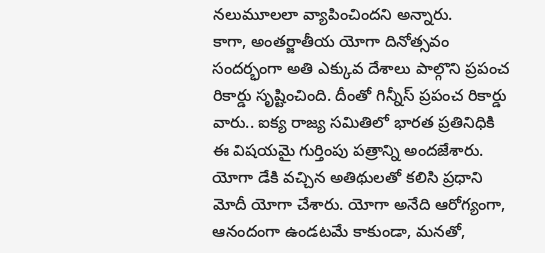నలుమూలలా వ్యాపించిందని అన్నారు.
కాగా, అంతర్జాతీయ యోగా దినోత్సవం సందర్భంగా అతి ఎక్కువ దేశాలు పాల్గొని ప్రపంచ రికార్డు సృష్టించింది. దీంతో గిన్నీస్ ప్రపంచ రికార్డు వారు.. ఐక్య రాజ్య సమితిలో భారత ప్రతినిధికి ఈ విషయమై గుర్తింపు పత్రాన్ని అందజేశారు. యోగా డేకి వచ్చిన అతిథులతో కలిసి ప్రధాని మోదీ యోగా చేశారు. యోగా అనేది ఆరోగ్యంగా, ఆనందంగా ఉండటమే కాకుండా, మనతో,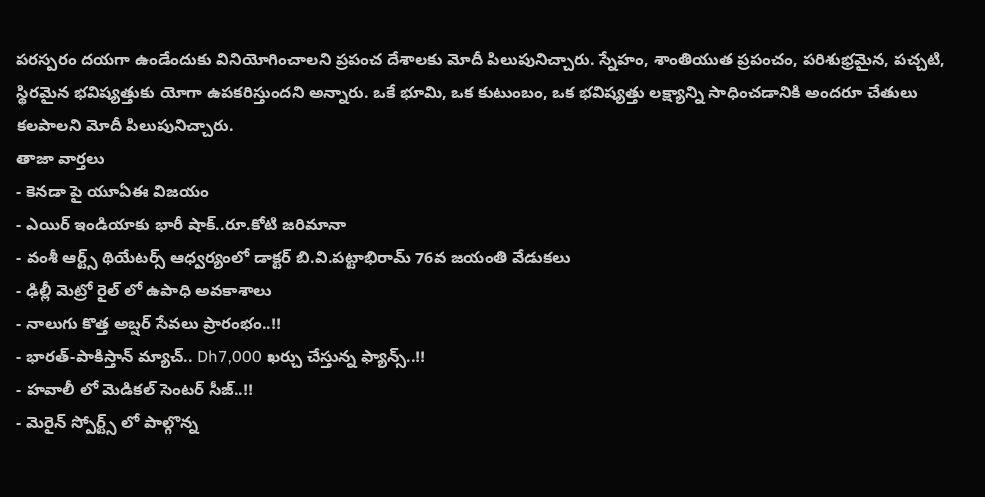పరస్పరం దయగా ఉండేందుకు వినియోగించాలని ప్రపంచ దేశాలకు మోదీ పిలుపునిచ్చారు. స్నేహం, శాంతియుత ప్రపంచం, పరిశుభ్రమైన, పచ్చటి, స్థిరమైన భవిష్యత్తుకు యోగా ఉపకరిస్తుందని అన్నారు. ఒకే భూమి, ఒక కుటుంబం, ఒక భవిష్యత్తు లక్ష్యాన్ని సాధించడానికి అందరూ చేతులు కలపాలని మోదీ పిలుపునిచ్చారు.
తాజా వార్తలు
- కెనడా పై యూఏఈ విజయం
- ఎయిర్ ఇండియాకు భారీ షాక్..రూ.కోటి జరిమానా
- వంశీ ఆర్ట్స్ థియేటర్స్ ఆధ్వర్యంలో డాక్టర్ బి.వి.పట్టాభిరామ్ 76వ జయంతి వేడుకలు
- ఢిల్లీ మెట్రో రైల్ లో ఉపాధి అవకాశాలు
- నాలుగు కొత్త అబ్షర్ సేవలు ప్రారంభం..!!
- భారత్-పాకిస్తాన్ మ్యాచ్.. Dh7,000 ఖర్చు చేస్తున్న ఫ్యాన్స్..!!
- హవాలీ లో మెడికల్ సెంటర్ సీజ్..!!
- మెరైన్ స్పోర్ట్స్ లో పాల్గొన్న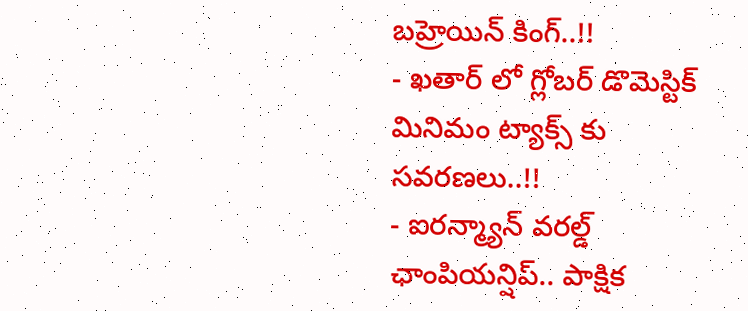బహ్రెయిన్ కింగ్..!!
- ఖతార్ లో గ్లోబర్ డొమెస్టిక్ మినిమం ట్యాక్స్ కు సవరణలు..!!
- ఐరన్మ్యాన్ వరల్డ్ ఛాంపియన్షిప్.. పాక్షిక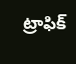ట్రాఫిక్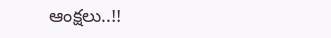ఆంక్షలు..!!